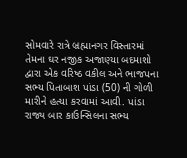સોમવારે રાત્રે બ્રહ્માનગર વિસ્તારમાં તેમના ઘર નજીક અજાણ્યા બદમાશો દ્વારા એક વરિષ્ઠ વકીલ અને ભાજપના સભ્ય પિતાબાશ પાંડા (50) ની ગોળી મારીને હત્યા કરવામાં આવી. પાંડા રાજ્ય બાર કાઉન્સિલના સભ્ય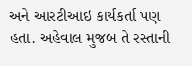અને આરટીઆઇ કાર્યકર્તા પણ હતા. અહેવાલ મુજબ તે રસ્તાની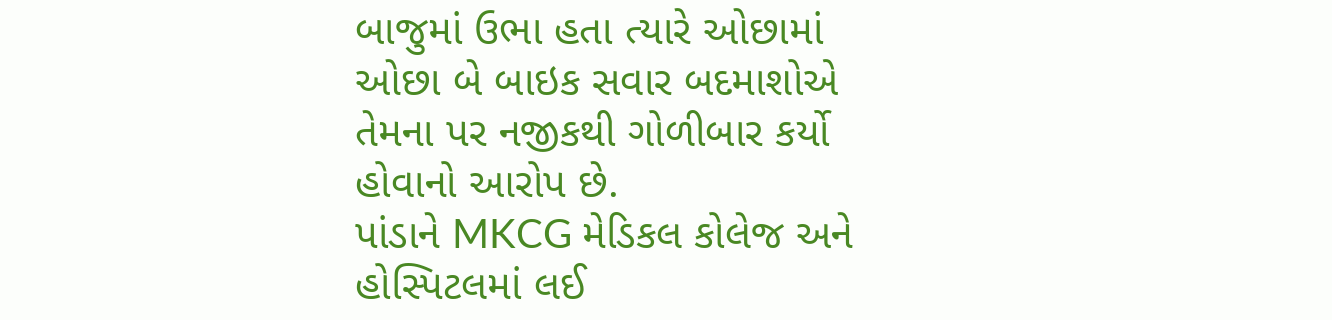બાજુમાં ઉભા હતા ત્યારે ઓછામાં ઓછા બે બાઇક સવાર બદમાશોએ તેમના પર નજીકથી ગોળીબાર કર્યો હોવાનો આરોપ છે.
પાંડાને MKCG મેડિકલ કોલેજ અને હોસ્પિટલમાં લઈ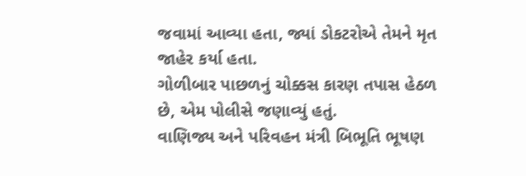જવામાં આવ્યા હતા, જ્યાં ડોકટરોએ તેમને મૃત જાહેર કર્યા હતા.
ગોળીબાર પાછળનું ચોક્કસ કારણ તપાસ હેઠળ છે, એમ પોલીસે જણાવ્યું હતું.
વાણિજ્ય અને પરિવહન મંત્રી બિભૂતિ ભૂષણ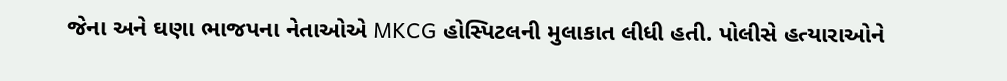જેના અને ઘણા ભાજપના નેતાઓએ MKCG હોસ્પિટલની મુલાકાત લીધી હતી. પોલીસે હત્યારાઓને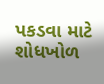પકડવા માટે શોધખોળ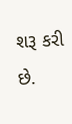શરૂ કરી છે.